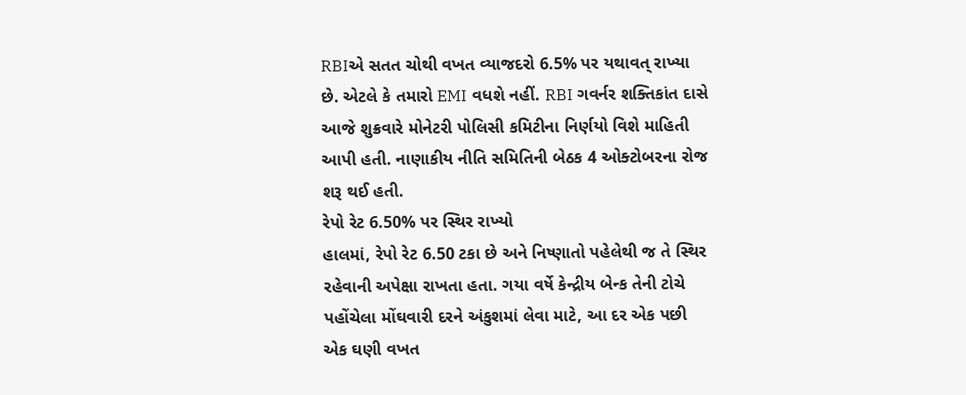RBIએ સતત ચોથી વખત વ્યાજદરો 6.5% પર યથાવત્ રાખ્યા છે. એટલે કે તમારો EMI વધશે નહીં. RBI ગવર્નર શક્તિકાંત દાસે આજે શુક્રવારે મોનેટરી પોલિસી કમિટીના નિર્ણયો વિશે માહિતી આપી હતી. નાણાકીય નીતિ સમિતિની બેઠક 4 ઓક્ટોબરના રોજ શરૂ થઈ હતી.
રેપો રેટ 6.50% પર સ્થિર રાખ્યો
હાલમાં, રેપો રેટ 6.50 ટકા છે અને નિષ્ણાતો પહેલેથી જ તે સ્થિર રહેવાની અપેક્ષા રાખતા હતા. ગયા વર્ષે કેન્દ્રીય બેન્ક તેની ટોચે પહોંચેલા મોંઘવારી દરને અંકુશમાં લેવા માટે, આ દર એક પછી એક ઘણી વખત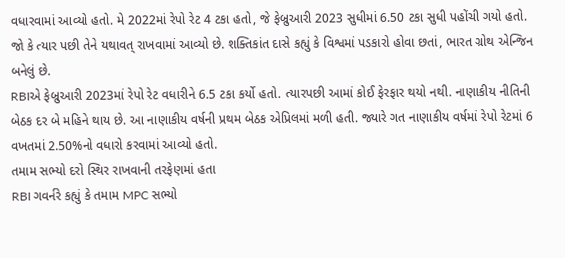વધારવામાં આવ્યો હતો. મે 2022માં રેપો રેટ 4 ટકા હતો, જે ફેબ્રુઆરી 2023 સુધીમાં 6.50 ટકા સુધી પહોંચી ગયો હતો. જો કે ત્યાર પછી તેને યથાવત્ રાખવામાં આવ્યો છે. શક્તિકાંત દાસે કહ્યું કે વિશ્વમાં પડકારો હોવા છતાં, ભારત ગ્રોથ એન્જિન બનેલું છે.
RBIએ ફેબ્રુઆરી 2023માં રેપો રેટ વધારીને 6.5 ટકા કર્યો હતો. ત્યારપછી આમાં કોઈ ફેરફાર થયો નથી. નાણાકીય નીતિની બેઠક દર બે મહિને થાય છે. આ નાણાકીય વર્ષની પ્રથમ બેઠક એપ્રિલમાં મળી હતી. જ્યારે ગત નાણાકીય વર્ષમાં રેપો રેટમાં 6 વખતમાં 2.50%નો વધારો કરવામાં આવ્યો હતો.
તમામ સભ્યો દરો સ્થિર રાખવાની તરફેણમાં હતા
RBI ગવર્નરે કહ્યું કે તમામ MPC સભ્યો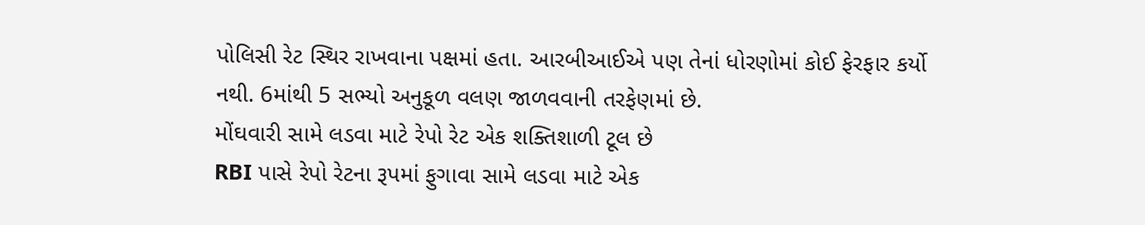પોલિસી રેટ સ્થિર રાખવાના પક્ષમાં હતા. આરબીઆઈએ પણ તેનાં ધોરણોમાં કોઈ ફેરફાર કર્યો નથી. 6માંથી 5 સભ્યો અનુકૂળ વલણ જાળવવાની તરફેણમાં છે.
મોંઘવારી સામે લડવા માટે રેપો રેટ એક શક્તિશાળી ટૂલ છે
RBI પાસે રેપો રેટના રૂપમાં ફુગાવા સામે લડવા માટે એક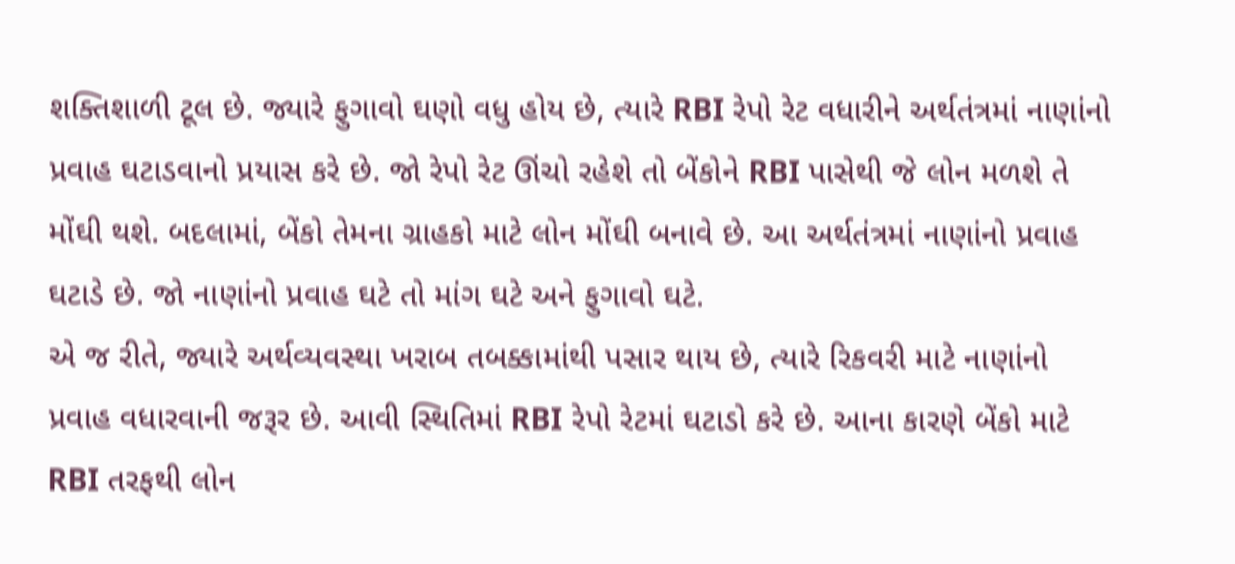શક્તિશાળી ટૂલ છે. જ્યારે ફુગાવો ઘણો વધુ હોય છે, ત્યારે RBI રેપો રેટ વધારીને અર્થતંત્રમાં નાણાંનો પ્રવાહ ઘટાડવાનો પ્રયાસ કરે છે. જો રેપો રેટ ઊંચો રહેશે તો બેંકોને RBI પાસેથી જે લોન મળશે તે મોંઘી થશે. બદલામાં, બેંકો તેમના ગ્રાહકો માટે લોન મોંઘી બનાવે છે. આ અર્થતંત્રમાં નાણાંનો પ્રવાહ ઘટાડે છે. જો નાણાંનો પ્રવાહ ઘટે તો માંગ ઘટે અને ફુગાવો ઘટે.
એ જ રીતે, જ્યારે અર્થવ્યવસ્થા ખરાબ તબક્કામાંથી પસાર થાય છે, ત્યારે રિકવરી માટે નાણાંનો પ્રવાહ વધારવાની જરૂર છે. આવી સ્થિતિમાં RBI રેપો રેટમાં ઘટાડો કરે છે. આના કારણે બેંકો માટે RBI તરફથી લોન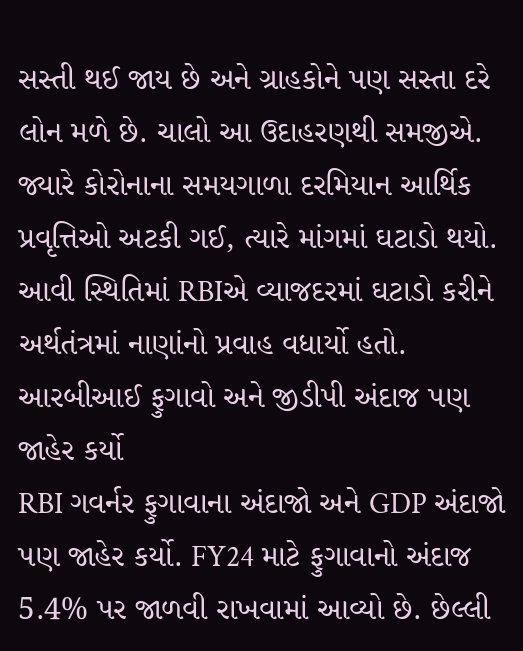સસ્તી થઈ જાય છે અને ગ્રાહકોને પણ સસ્તા દરે લોન મળે છે. ચાલો આ ઉદાહરણથી સમજીએ. જ્યારે કોરોનાના સમયગાળા દરમિયાન આર્થિક પ્રવૃત્તિઓ અટકી ગઈ, ત્યારે માંગમાં ઘટાડો થયો. આવી સ્થિતિમાં RBIએ વ્યાજદરમાં ઘટાડો કરીને અર્થતંત્રમાં નાણાંનો પ્રવાહ વધાર્યો હતો.
આરબીઆઈ ફુગાવો અને જીડીપી અંદાજ પણ જાહેર કર્યો
RBI ગવર્નર ફુગાવાના અંદાજો અને GDP અંદાજો પણ જાહેર કર્યો. FY24 માટે ફુગાવાનો અંદાજ 5.4% પર જાળવી રાખવામાં આવ્યો છે. છેલ્લી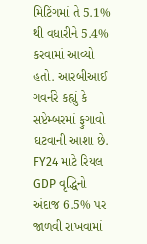મિટિંગમાં તે 5.1% થી વધારીને 5.4% કરવામાં આવ્યો હતો. આરબીઆઈ ગવર્નરે કહ્યું કે સપ્ટેમ્બરમાં ફુગાવો ઘટવાની આશા છે.
FY24 માટે રિયલ GDP વૃદ્ધિનો અંદાજ 6.5% પર જાળવી રાખવામાં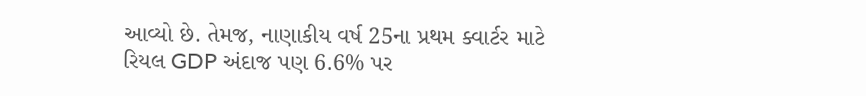આવ્યો છે. તેમજ, નાણાકીય વર્ષ 25ના પ્રથમ ક્વાર્ટર માટે રિયલ GDP અંદાજ પણ 6.6% પર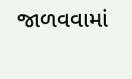જાળવવામાં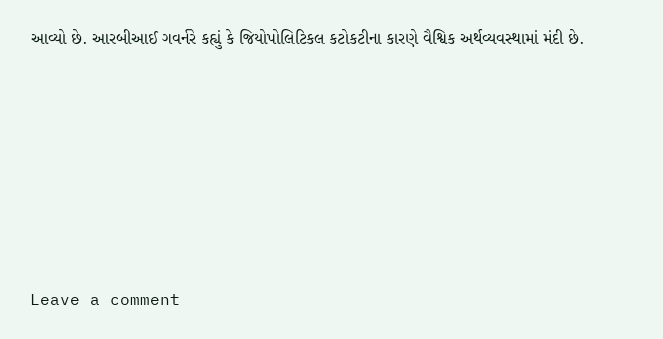આવ્યો છે. આરબીઆઈ ગવર્નરે કહ્યું કે જિયોપોલિટિકલ કટોકટીના કારણે વૈશ્વિક અર્થવ્યવસ્થામાં મંદી છે.






Leave a comment